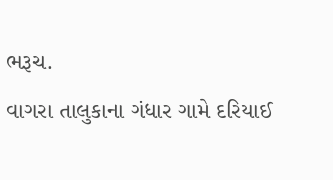ભરૂચ.
વાગરા તાલુકાના ગંધાર ગામે દરિયાઈ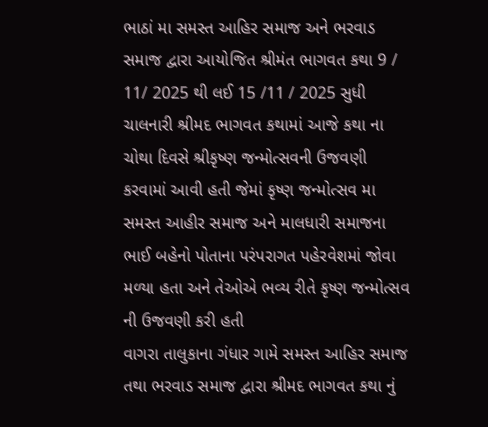ભાઠાં મા સમસ્ત આહિર સમાજ અને ભરવાડ સમાજ દ્વારા આયોજિત શ્રીમંત ભાગવત કથા 9 / 11/ 2025 થી લઈ 15 /11 / 2025 સુધી ચાલનારી શ્રીમદ ભાગવત કથામાં આજે કથા ના ચોથા દિવસે શ્રીકૃષ્ણ જન્મોત્સવની ઉજવણી કરવામાં આવી હતી જેમાં કૃષ્ણ જન્મોત્સવ મા સમસ્ત આહીર સમાજ અને માલધારી સમાજના ભાઈ બહેનો પોતાના પરંપરાગત પહેરવેશમાં જોવા મળ્યા હતા અને તેઓએ ભવ્ય રીતે કૃષ્ણ જન્મોત્સવ ની ઉજવણી કરી હતી
વાગરા તાલુકાના ગંધાર ગામે સમસ્ત આહિર સમાજ તથા ભરવાડ સમાજ દ્વારા શ્રીમદ ભાગવત કથા નું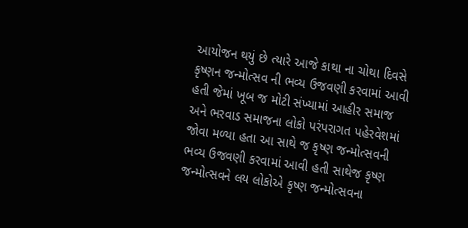આયોજન થયું છે ત્યારે આજે કાથા ના ચોથા દિવસે કૃષ્ણન જન્મોત્સવ ની ભવ્ય ઉજવણી કરવામાં આવી હતી જેમાં ખૂબ જ મોટી સંખ્યામાં આહીર સમાજ અને ભરવાડ સમાજના લોકો પરંપરાગત પહેરવેશમાં જોવા મળ્યા હતા આ સાથે જ કૃષ્ણ જન્મોત્સવની ભવ્ય ઉજવણી કરવામાં આવી હતી સાથેજ કૃષ્ણ જન્મોત્સવને લય લોકોએ કૃષ્ણ જન્મોત્સવના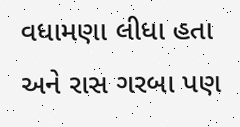વધામણા લીધા હતા અને રાસ ગરબા પણ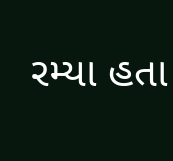રમ્યા હતા